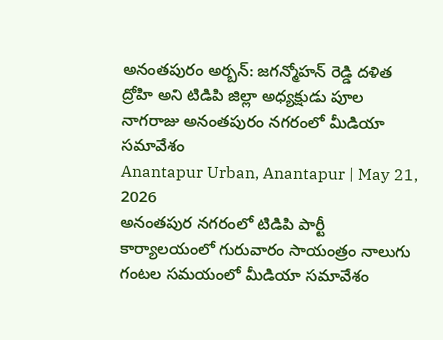అనంతపురం అర్బన్: జగన్మోహన్ రెడ్డి దళిత ద్రోహి అని టిడిపి జిల్లా అధ్యక్షుడు పూల నాగరాజు అనంతపురం నగరంలో మీడియా సమావేశం
Anantapur Urban, Anantapur | May 21, 2026
అనంతపుర నగరంలో టిడిపి పార్టీ కార్యాలయంలో గురువారం సాయంత్రం నాలుగు గంటల సమయంలో మీడియా సమావేశం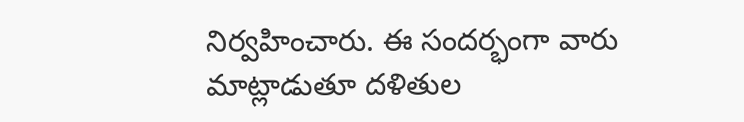నిర్వహించారు. ఈ సందర్భంగా వారు మాట్లాడుతూ దళితుల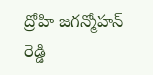ద్రోహి జగన్మోహన్ రెడ్డి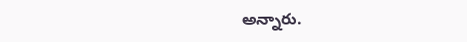అన్నారు.